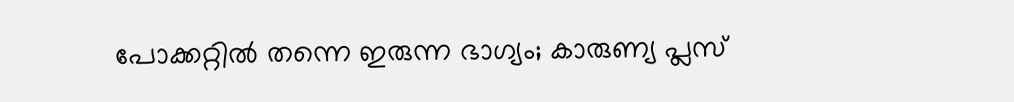പോക്കറ്റിൽ തന്നെ ഇരുന്ന ഭാഗ്യം; കാരുണ്യ പ്ലസ്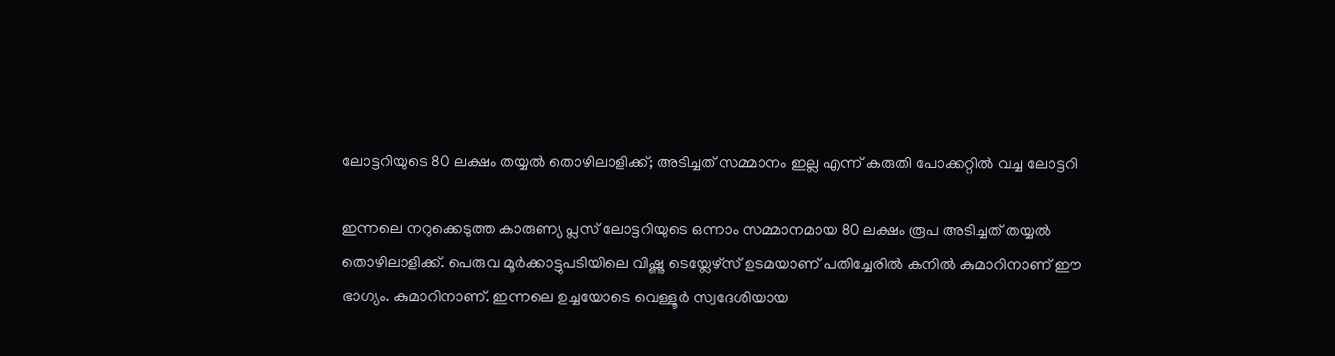ലോട്ടറിയുടെ 80 ലക്ഷം തയ്യൽ തൊഴിലാളിക്ക്; അടിച്ചത് സമ്മാനം ഇല്ല എന്ന് കരുതി പോക്കറ്റിൽ വച്ച ലോട്ടറി

ഇന്നലെ നറുക്കെടുത്ത കാരുണ്യ പ്ലസ് ലോട്ടറിയുടെ ഒന്നാം സമ്മാനമായ 80 ലക്ഷം രൂപ അടിച്ചത് തയ്യൽ തൊഴിലാളിക്ക്. പെരുവ മൂർക്കാട്ടുപടിയിലെ വിഷ്ണു ടെയ്ലേഴ്സ് ഉടമയാണ് പതിച്ചേരിൽ കനിൽ കുമാറിനാണ് ഈ ഭാഗ്യം. കുമാറിനാണ്. ഇന്നലെ ഉച്ചയോടെ വെള്ളൂർ സ്വദേശിയായ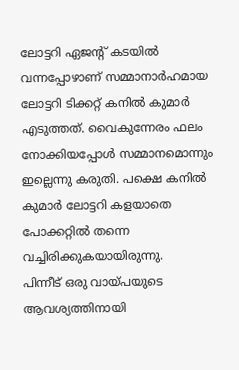ലോട്ടറി ഏജന്റ് കടയിൽ വന്നപ്പോഴാണ് സമ്മാനാർഹമായ ലോട്ടറി ടിക്കറ്റ് കനിൽ കുമാർ എടുത്തത്. വൈകുന്നേരം ഫലം നോക്കിയപ്പോൾ സമ്മാനമൊന്നും ഇല്ലെന്നു കരുതി. പക്ഷെ കനിൽ കുമാർ ലോട്ടറി കളയാതെ പോക്കറ്റിൽ തന്നെ വച്ചിരിക്കുകയായിരുന്നു.
പിന്നീട് ഒരു വായ്പയുടെ ആവശ്യത്തിനായി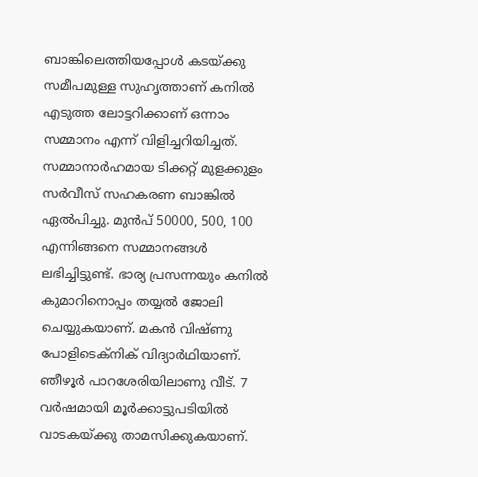ബാങ്കിലെത്തിയപ്പോൾ കടയ്ക്കു സമീപമുള്ള സുഹൃത്താണ് കനിൽ എടുത്ത ലോട്ടറിക്കാണ് ഒന്നാം സമ്മാനം എന്ന് വിളിച്ചറിയിച്ചത്. സമ്മാനാർഹമായ ടിക്കറ്റ് മുളക്കുളം സർവീസ് സഹകരണ ബാങ്കിൽ ഏൽപിച്ചു. മുൻപ് 50000, 500, 100 എന്നിങ്ങനെ സമ്മാനങ്ങൾ ലഭിച്ചിട്ടുണ്ട്. ഭാര്യ പ്രസന്നയും കനിൽ കുമാറിനൊപ്പം തയ്യൽ ജോലി ചെയ്യുകയാണ്. മകൻ വിഷ്ണു പോളിടെക്നിക് വിദ്യാർഥിയാണ്. ഞീഴൂർ പാറശേരിയിലാണു വീട്. 7 വർഷമായി മൂർക്കാട്ടുപടിയിൽ വാടകയ്ക്കു താമസിക്കുകയാണ്.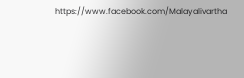https://www.facebook.com/Malayalivartha